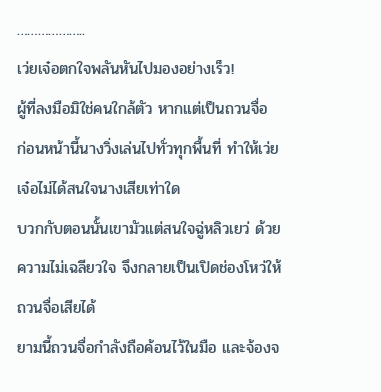………………..
เว่ยเจ๋อตกใจพลันหันไปมองอย่างเร็ว!
ผู้ที่ลงมือมิใช่คนใกล้ตัว หากแต่เป็นถวนจื่อ
ก่อนหน้านี้นางวิ่งเล่นไปทั่วทุกพื้นที่ ทำให้เว่ยเจ๋อไม่ได้สนใจนางเสียเท่าใด
บวกกับตอนนั้นเขามัวแต่สนใจฉู่หลิวเยว่ ด้วยความไม่เฉลียวใจ จึงกลายเป็นเปิดช่องโหว่ให้ถวนจื่อเสียได้
ยามนี้ถวนจื่อกำลังถือค้อนไว้ในมือ และจ้องจ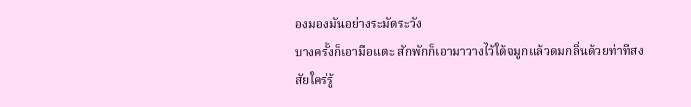องมองมันอย่างระมัดระวัง
บางครั้งก็เอามือแตะ สักพักก็เอามาวางไว้ใต้จมูกแล้วดมกลิ่นด้วยท่าทีสงสัยใคร่รู้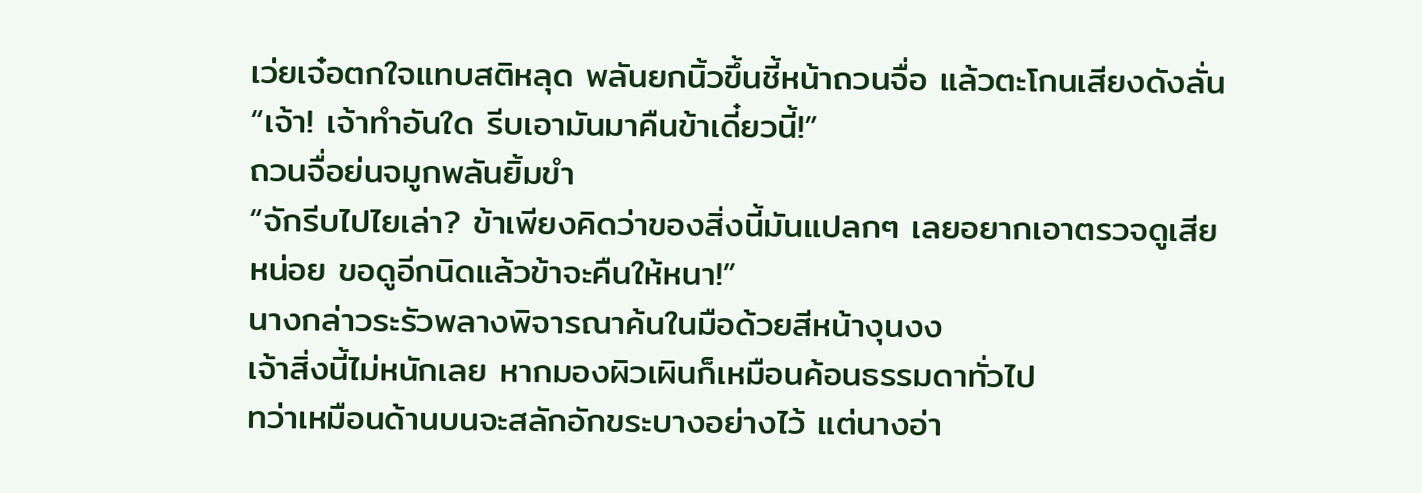เว่ยเจ๋อตกใจแทบสติหลุด พลันยกนิ้วขึ้นชี้หน้าถวนจื่อ แล้วตะโกนเสียงดังลั่น
“เจ้า! เจ้าทำอันใด รีบเอามันมาคืนข้าเดี๋ยวนี้!”
ถวนจื่อย่นจมูกพลันยิ้มขำ
“จักรีบไปไยเล่า? ข้าเพียงคิดว่าของสิ่งนี้มันแปลกๆ เลยอยากเอาตรวจดูเสียหน่อย ขอดูอีกนิดแล้วข้าจะคืนให้หนา!”
นางกล่าวระรัวพลางพิจารณาค้นในมือด้วยสีหน้างุนงง
เจ้าสิ่งนี้ไม่หนักเลย หากมองผิวเผินก็เหมือนค้อนธรรมดาทั่วไป
ทว่าเหมือนด้านบนจะสลักอักขระบางอย่างไว้ แต่นางอ่า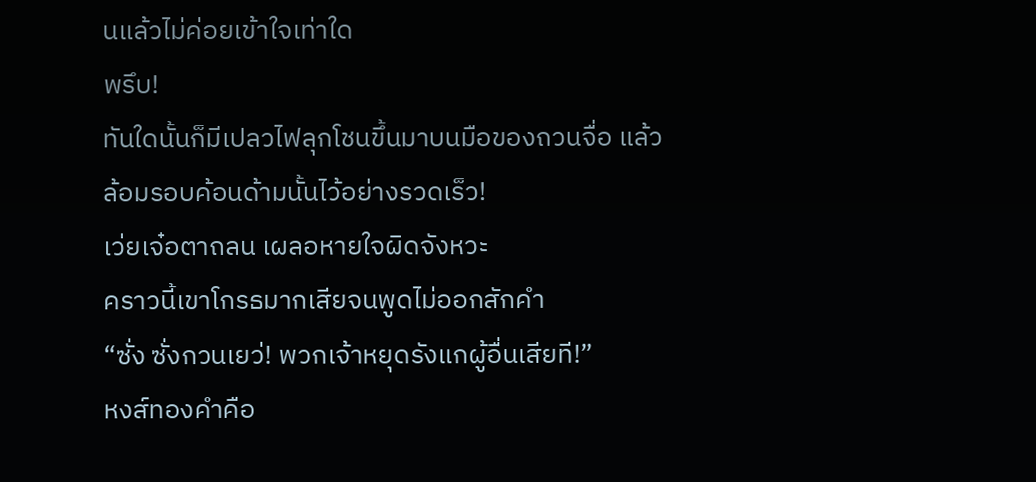นแล้วไม่ค่อยเข้าใจเท่าใด
พรึบ!
ทันใดนั้นก็มีเปลวไฟลุกโชนขึ้นมาบนมือของถวนจื่อ แล้วล้อมรอบค้อนด้ามนั้นไว้อย่างรวดเร็ว!
เว่ยเจ๋อตาถลน เผลอหายใจผิดจังหวะ
คราวนี้เขาโกรธมากเสียจนพูดไม่ออกสักคำ
“ซั่ง ซั่งกวนเยว่! พวกเจ้าหยุดรังแกผู้อื่นเสียที!”
หงส์ทองคำคือ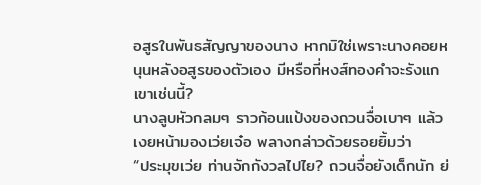อสูรในพันธสัญญาของนาง หากมิใช่เพราะนางคอยหนุนหลังอสูรของตัวเอง มีหรือที่หงส์ทองคำจะรังแกเขาเช่นนี้?
นางลูบหัวกลมๆ ราวก้อนแป้งของถวนจื่อเบาๆ แล้วเงยหน้ามองเว่ยเจ๋อ พลางกล่าวด้วยรอยยิ้มว่า
“ประมุขเว่ย ท่านจักกังวลไปไย? ถวนจื่อยังเด็กนัก ย่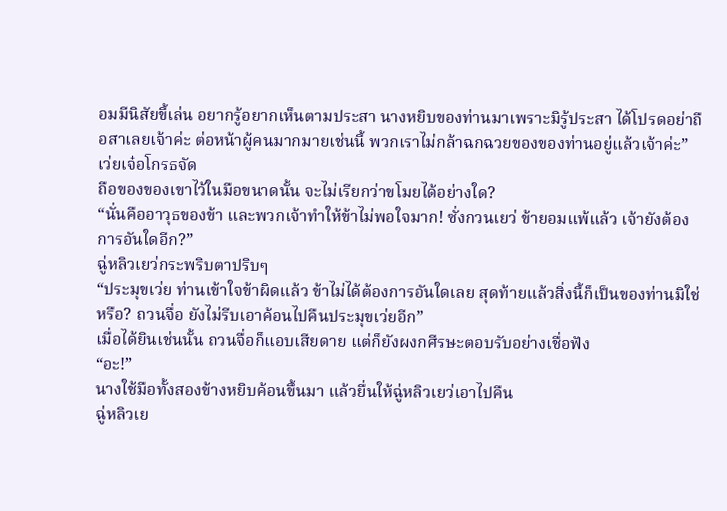อมมีนิสัยขี้เล่น อยากรู้อยากเห็นตามประสา นางหยิบของท่านมาเพราะมิรู้ประสา ได้โปรดอย่าถือสาเลยเจ้าค่ะ ต่อหน้าผู้คนมากมายเช่นนี้ พวกเราไม่กล้าฉกฉวยของของท่านอยู่แล้วเจ้าค่ะ”
เว่ยเจ๋อโกรธจัด
ถือของของเขาไว้ในมือขนาดนั้น จะไม่เรียกว่าขโมยได้อย่างใด?
“นั่นคืออาวุธของข้า และพวกเจ้าทำให้ข้าไม่พอใจมาก! ซั่งกวนเยว่ ข้ายอมแพ้แล้ว เจ้ายังต้องการอันใดอีก?”
ฉู่หลิวเยว่กระพริบตาปริบๆ
“ประมุขเว่ย ท่านเข้าใจข้าผิดแล้ว ข้าไม่ได้ต้องการอันใดเลย สุดท้ายแล้วสิ่งนี้ก็เป็นของท่านมิใช่หรือ? ถวนจื่อ ยังไม่รีบเอาค้อนไปคืนประมุขเว่ยอีก”
เมื่อได้ยินเช่นนั้น ถวนจื่อก็แอบเสียดาย แต่ก็ยังผงกศีรษะตอบรับอย่างเชื่อฟัง
“อะ!”
นางใช้มือทั้งสองข้างหยิบค้อนขึ้นมา แล้วยื่นให้ฉู่หลิวเยว่เอาไปคืน
ฉู่หลิวเย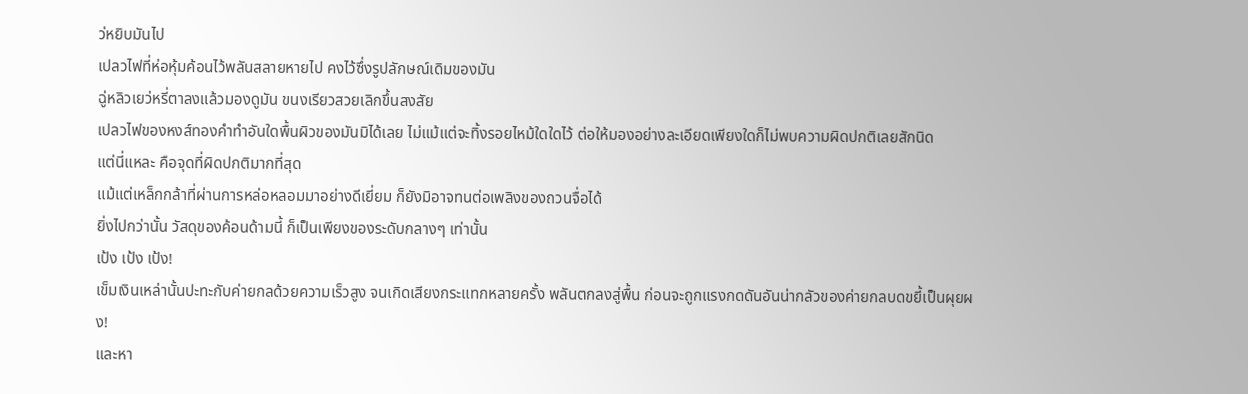ว่หยิบมันไป
เปลวไฟที่ห่อหุ้มค้อนไว้พลันสลายหายไป คงไว้ซึ่งรูปลักษณ์เดิมของมัน
ฉู่หลิวเยว่หรี่ตาลงแล้วมองดูมัน ขนงเรียวสวยเลิกขึ้นสงสัย
เปลวไฟของหงส์ทองคำทำอันใดพื้นผิวของมันมิได้เลย ไม่แม้แต่จะทิ้งรอยไหม้ใดใดไว้ ต่อให้มองอย่างละเอียดเพียงใดก็ไม่พบความผิดปกติเลยสักนิด
แต่นี่แหละ คือจุดที่ผิดปกติมากที่สุด
แม้แต่เหล็กกล้าที่ผ่านการหล่อหลอมมาอย่างดีเยี่ยม ก็ยังมิอาจทนต่อเพลิงของถวนจื่อได้
ยิ่งไปกว่านั้น วัสดุของค้อนด้ามนี้ ก็เป็นเพียงของระดับกลางๆ เท่านั้น
เป้ง เป้ง เป้ง!
เข็มเงินเหล่านั้นปะทะกับค่ายกลด้วยความเร็วสูง จนเกิดเสียงกระแทกหลายครั้ง พลันตกลงสู่พื้น ก่อนจะถูกแรงกดดันอันน่ากลัวของค่ายกลบดขยี้เป็นผุยผง!
และหา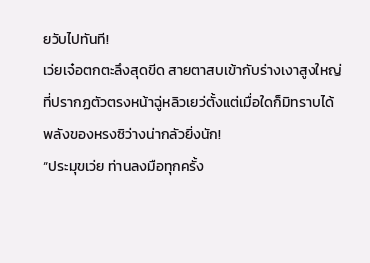ยวับไปทันที!
เว่ยเจ๋อตกตะลึงสุดขีด สายตาสบเข้ากับร่างเงาสูงใหญ่ที่ปรากฏตัวตรงหน้าฉู่หลิวเยว่ตั้งแต่เมื่อใดก็มิทราบได้
พลังของหรงซิว่างน่ากลัวยิ่งนัก!
“ประมุขเว่ย ท่านลงมือทุกครั้ง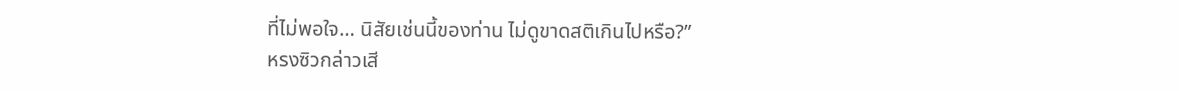ที่ไม่พอใจ… นิสัยเช่นนี้ของท่าน ไม่ดูขาดสติเกินไปหรือ?”
หรงซิวกล่าวเสี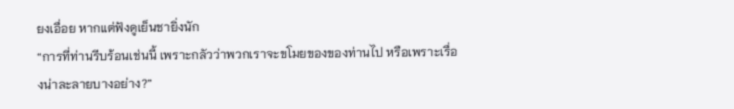ยงเอื่อย หากแต่ฟังดูเย็นชายิ่งนัก
“การที่ท่านรีบร้อนเช่นนี้ เพราะกลัวว่าพวกเราจะขโมยของของท่านไป หรือเพราะเรื่องน่าละลายบางอย่าง?”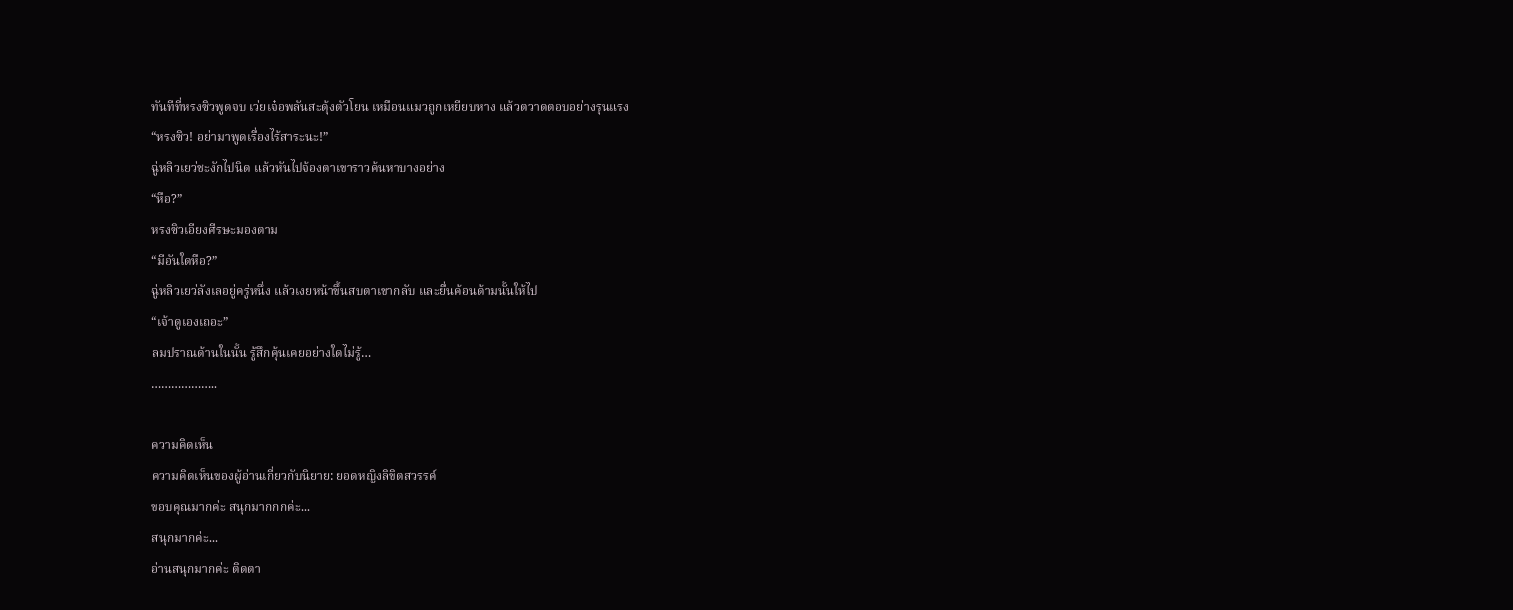ทันทีที่หรงซิวพูดจบ เว่ยเจ๋อพลันสะดุ้งตัวโยน เหมือนแมวถูกเหยียบหาง แล้วตวาดตอบอย่างรุนแรง
“หรงซิว! อย่ามาพูดเรื่องไร้สาระนะ!”
ฉู่หลิวเยว่ชะงักไปนิด แล้วหันไปจ้องตาเขาราวค้นหาบางอย่าง
“หือ?”
หรงซิวเอียงศีรษะมองตาม
“มีอันใดหือ?”
ฉู่หลิวเยว่ลังเลอยู่ครู่หนึ่ง แล้วเงยหน้าขึ้นสบตาเขากลับ และยื่นค้อนด้ามนั้นให้ไป
“เจ้าดูเองเถอะ”
ลมปราณด้านในนั้น รู้สึกคุ้นเคยอย่างใดไม่รู้…
………………..

ความคิดเห็น
ความคิดเห็นของผู้อ่านเกี่ยวกับนิยาย: ยอดหญิงลิขิตสวรรค์
ขอบคุณมากค่ะ สนุกมากกกค่ะ...
สนุกมากค่ะ...
อ่านสนุกมากค่ะ ติดตา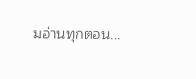มอ่านทุกตอน...